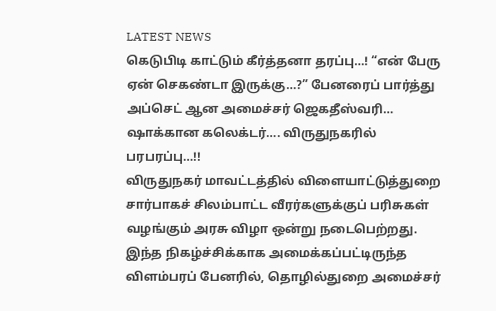LATEST NEWS
கெடுபிடி காட்டும் கீர்த்தனா தரப்பு…! “என் பேரு ஏன் செகண்டா இருக்கு…?” பேனரைப் பார்த்து அப்செட் ஆன அமைச்சர் ஜெகதீஸ்வரி… ஷாக்கான கலெக்டர்…. விருதுநகரில் பரபரப்பு…!!
விருதுநகர் மாவட்டத்தில் விளையாட்டுத்துறை சார்பாகச் சிலம்பாட்ட வீரர்களுக்குப் பரிசுகள் வழங்கும் அரசு விழா ஒன்று நடைபெற்றது. இந்த நிகழ்ச்சிக்காக அமைக்கப்பட்டிருந்த விளம்பரப் பேனரில், தொழில்துறை அமைச்சர்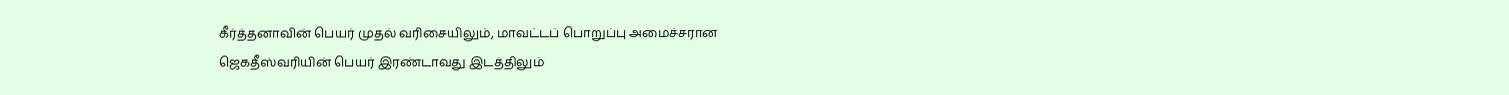கீர்த்தனாவின் பெயர் முதல் வரிசையிலும், மாவட்டப் பொறுப்பு அமைச்சரான ஜெகதீஸ்வரியின் பெயர் இரண்டாவது இடத்திலும்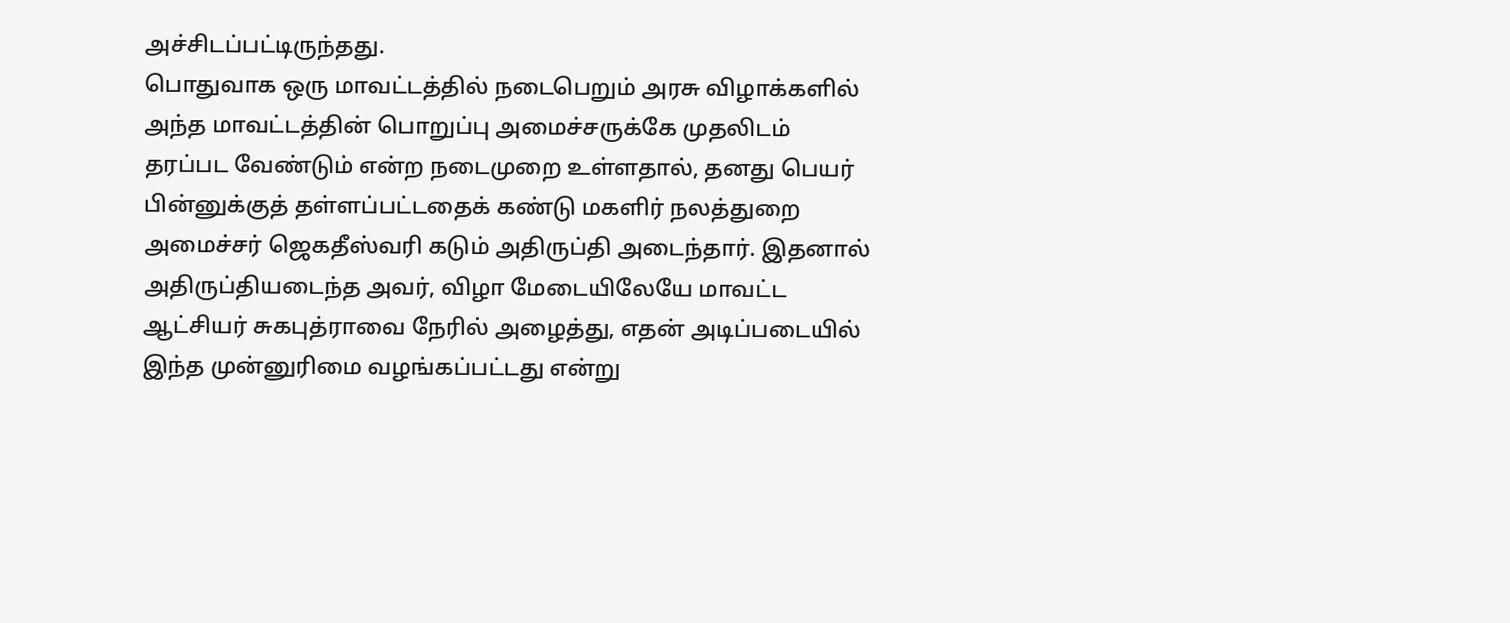அச்சிடப்பட்டிருந்தது.
பொதுவாக ஒரு மாவட்டத்தில் நடைபெறும் அரசு விழாக்களில் அந்த மாவட்டத்தின் பொறுப்பு அமைச்சருக்கே முதலிடம் தரப்பட வேண்டும் என்ற நடைமுறை உள்ளதால், தனது பெயர் பின்னுக்குத் தள்ளப்பட்டதைக் கண்டு மகளிர் நலத்துறை அமைச்சர் ஜெகதீஸ்வரி கடும் அதிருப்தி அடைந்தார். இதனால் அதிருப்தியடைந்த அவர், விழா மேடையிலேயே மாவட்ட ஆட்சியர் சுகபுத்ராவை நேரில் அழைத்து, எதன் அடிப்படையில் இந்த முன்னுரிமை வழங்கப்பட்டது என்று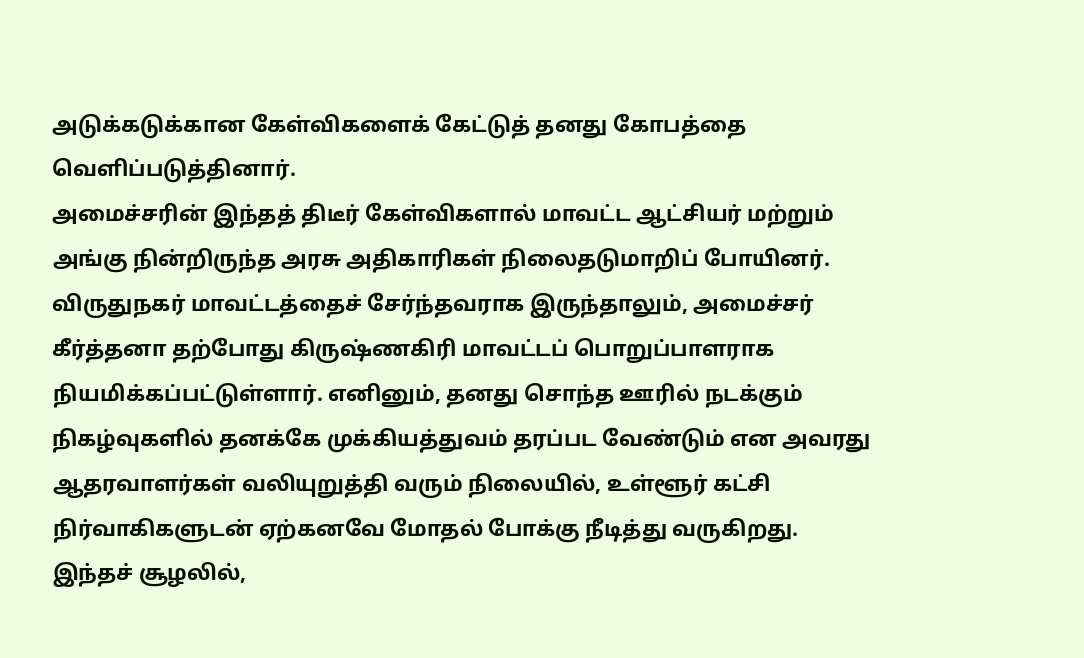அடுக்கடுக்கான கேள்விகளைக் கேட்டுத் தனது கோபத்தை வெளிப்படுத்தினார்.
அமைச்சரின் இந்தத் திடீர் கேள்விகளால் மாவட்ட ஆட்சியர் மற்றும் அங்கு நின்றிருந்த அரசு அதிகாரிகள் நிலைதடுமாறிப் போயினர். விருதுநகர் மாவட்டத்தைச் சேர்ந்தவராக இருந்தாலும், அமைச்சர் கீர்த்தனா தற்போது கிருஷ்ணகிரி மாவட்டப் பொறுப்பாளராக நியமிக்கப்பட்டுள்ளார். எனினும், தனது சொந்த ஊரில் நடக்கும் நிகழ்வுகளில் தனக்கே முக்கியத்துவம் தரப்பட வேண்டும் என அவரது ஆதரவாளர்கள் வலியுறுத்தி வரும் நிலையில், உள்ளூர் கட்சி நிர்வாகிகளுடன் ஏற்கனவே மோதல் போக்கு நீடித்து வருகிறது.
இந்தச் சூழலில்,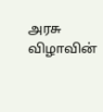அரசு விழாவின்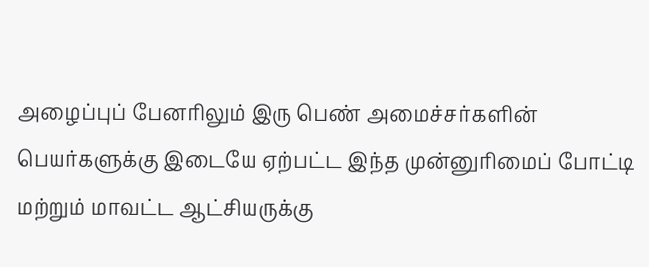அழைப்புப் பேனரிலும் இரு பெண் அமைச்சர்களின் பெயர்களுக்கு இடையே ஏற்பட்ட இந்த முன்னுரிமைப் போட்டி மற்றும் மாவட்ட ஆட்சியருக்கு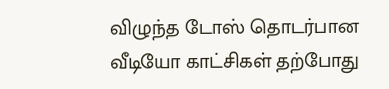விழுந்த டோஸ் தொடர்பான வீடியோ காட்சிகள் தற்போது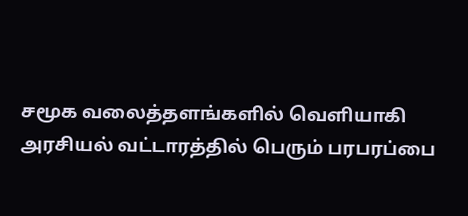சமூக வலைத்தளங்களில் வெளியாகி அரசியல் வட்டாரத்தில் பெரும் பரபரப்பை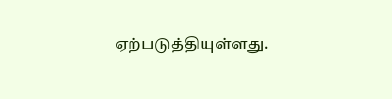ஏற்படுத்தியுள்ளது.